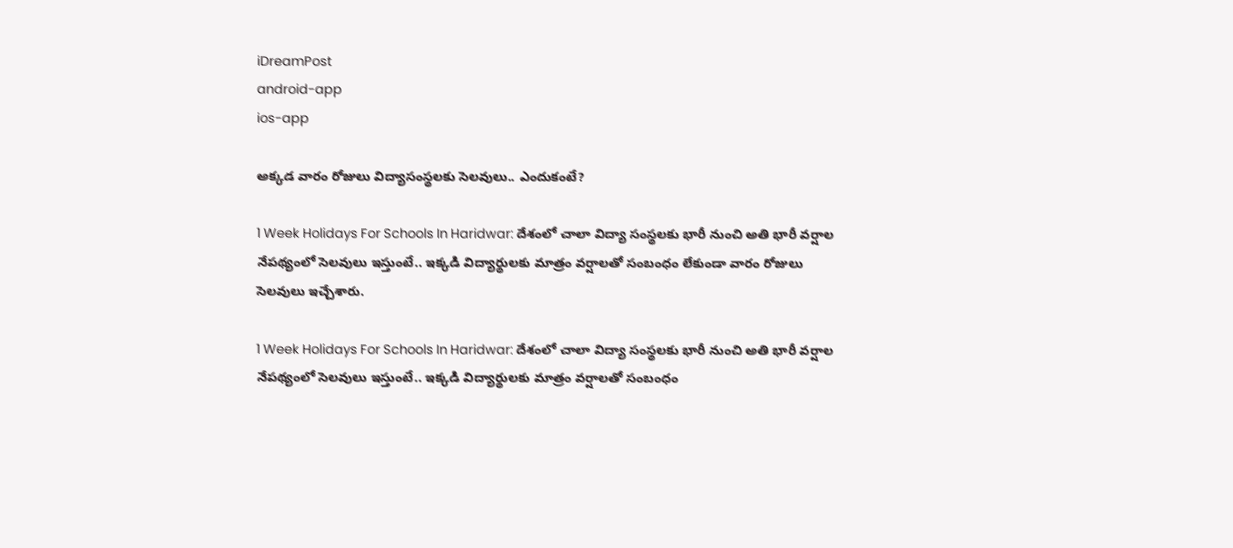iDreamPost
android-app
ios-app

అక్కడ వారం రోజులు విద్యాసంస్థలకు సెలవులు.. ఎందుకంటే?

1 Week Holidays For Schools In Haridwar: దేశంలో చాలా విద్యా సంస్థలకు భారీ నుంచి అతి భారీ వర్షాల నేపథ్యంలో సెలవులు ఇస్తుంటే.. ఇక్కడి విద్యార్థులకు మాత్రం వర్షాలతో సంబంధం లేకుండా వారం రోజులు సెలవులు ఇచ్చేశారు.

1 Week Holidays For Schools In Haridwar: దేశంలో చాలా విద్యా సంస్థలకు భారీ నుంచి అతి భారీ వర్షాల నేపథ్యంలో సెలవులు ఇస్తుంటే.. ఇక్కడి విద్యార్థులకు మాత్రం వర్షాలతో సంబంధం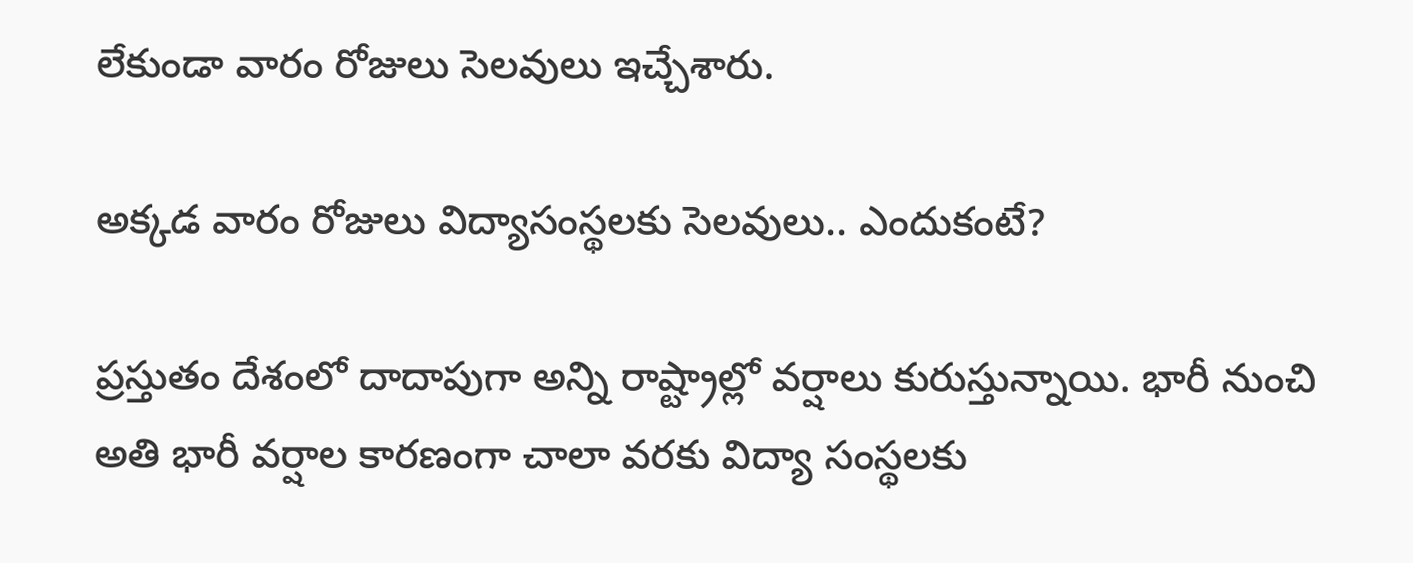లేకుండా వారం రోజులు సెలవులు ఇచ్చేశారు.

అక్కడ వారం రోజులు విద్యాసంస్థలకు సెలవులు.. ఎందుకంటే?

ప్రస్తుతం దేశంలో దాదాపుగా అన్ని రాష్ట్రాల్లో వర్షాలు కురుస్తున్నాయి. భారీ నుంచి అతి భారీ వర్షాల కారణంగా చాలా వరకు విద్యా సంస్థలకు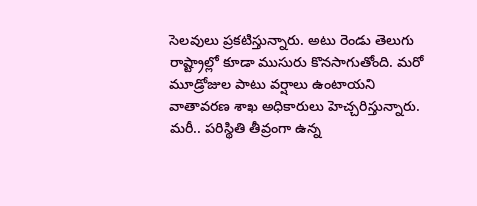సెలవులు ప్రకటిస్తున్నారు. అటు రెండు తెలుగు రాష్ట్రాల్లో కూడా ముసురు కొనసాగుతోంది. మరో మూడ్రోజుల పాటు వర్షాలు ఉంటాయని వాతావరణ శాఖ అధికారులు హెచ్చరిస్తున్నారు. మరీ.. పరిస్థితి తీవ్రంగా ఉన్న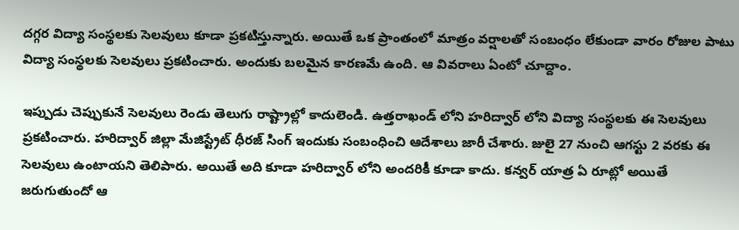దగ్గర విద్యా సంస్థలకు సెలవులు కూడా ప్రకటిస్తున్నారు. అయితే ఒక ప్రాంతంలో మాత్రం వర్షాలతో సంబంధం లేకుండా వారం రోజుల పాటు విద్యా సంస్థలకు సెలవులు ప్రకటించారు. అందుకు బలమైన కారణమే ఉంది. ఆ వివరాలు ఏంటో చూద్దాం.

ఇప్పుడు చెప్పుకునే సెలవులు రెండు తెలుగు రాష్ట్రాల్లో కాదులెండి. ఉత్తరాఖండ్ లోని హరిద్వార్ లోని విద్యా సంస్థలకు ఈ సెలవులు ప్రకటించారు. హరిద్వార్ జిల్లా మేజిస్ట్రేట్ ధీరజ్ సింగ్ ఇందుకు సంబంధించి ఆదేశాలు జారీ చేశారు. జులై 27 నుంచి ఆగస్టు 2 వరకు ఈ సెలవులు ఉంటాయని తెలిపారు. అయితే అది కూడా హరిద్వార్ లోని అందరికీ కూడా కాదు. కన్వర్ యాత్ర ఏ రూట్లో అయితే జరుగుతుందో ఆ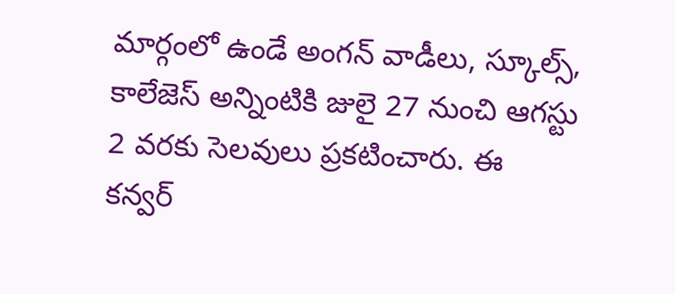మార్గంలో ఉండే అంగన్ వాడీలు, స్కూల్స్, కాలేజెస్ అన్నింటికి జులై 27 నుంచి ఆగస్టు 2 వరకు సెలవులు ప్రకటించారు. ఈ కన్వర్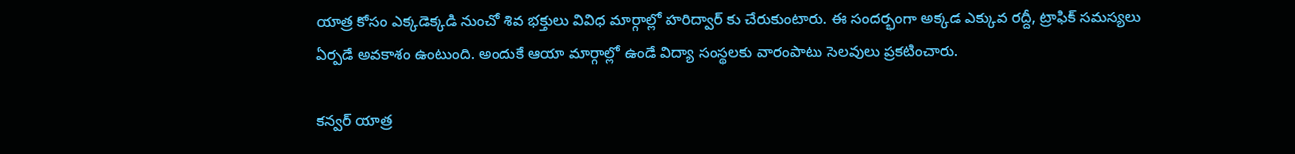యాత్ర కోసం ఎక్కడెక్కడి నుంచో శివ భక్తులు వివిధ మార్గాల్లో హరిద్వార్ కు చేరుకుంటారు. ఈ సందర్భంగా అక్కడ ఎక్కువ రద్దీ, ట్రాఫిక్ సమస్యలు ఏర్పడే అవకాశం ఉంటుంది. అందుకే ఆయా మార్గాల్లో ఉండే విద్యా సంస్థలకు వారంపాటు సెలవులు ప్రకటించారు.

కన్వర్ యాత్ర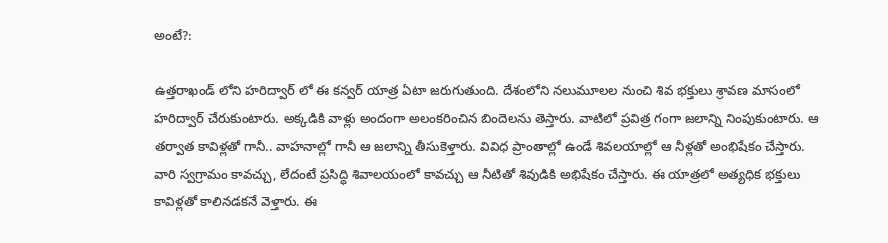అంటే?:

ఉత్తరాఖండ్ లోని హరిద్వార్ లో ఈ కన్వర్ యాత్ర ఏటా జరుగుతుంది. దేశంలోని నలుమూలల నుంచి శివ భక్తులు శ్రావణ మాసంలో హరిద్వార్ చేరుకుంటారు. అక్కడికి వాళ్లు అందంగా అలంకరించిన బిందెలను తెస్తారు. వాటిలో ప్రవిత్ర గంగా జలాన్ని నింపుకుంటారు. ఆ తర్వాత కావిళ్లతో గానీ.. వాహనాల్లో గానీ ఆ జలాన్ని తీసుకెళ్తారు. వివిధ ప్రాంతాల్లో ఉండే శివలయాల్లో ఆ నీళ్లతో అంభిషేకం చేస్తారు. వారి స్వగ్రామం కావచ్చు, లేదంటే ప్రసిద్ధి శివాలయంలో కావచ్చు ఆ నీటితో శివుడికి అభిషేకం చేస్తారు. ఈ యాత్రలో అత్యధిక భక్తులు కావిళ్లతో కాలినడకనే వెళ్తారు. ఈ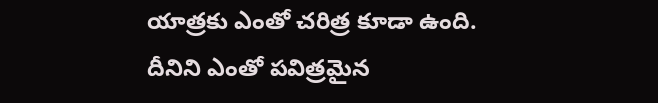యాత్రకు ఎంతో చరిత్ర కూడా ఉంది. దీనిని ఎంతో పవిత్రమైన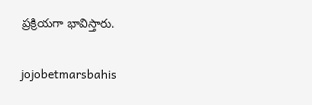ప్రక్రియగా భావిస్తారు.

jojobetmarsbahis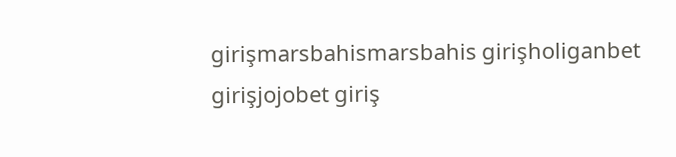girişmarsbahismarsbahis girişholiganbet girişjojobet giriş